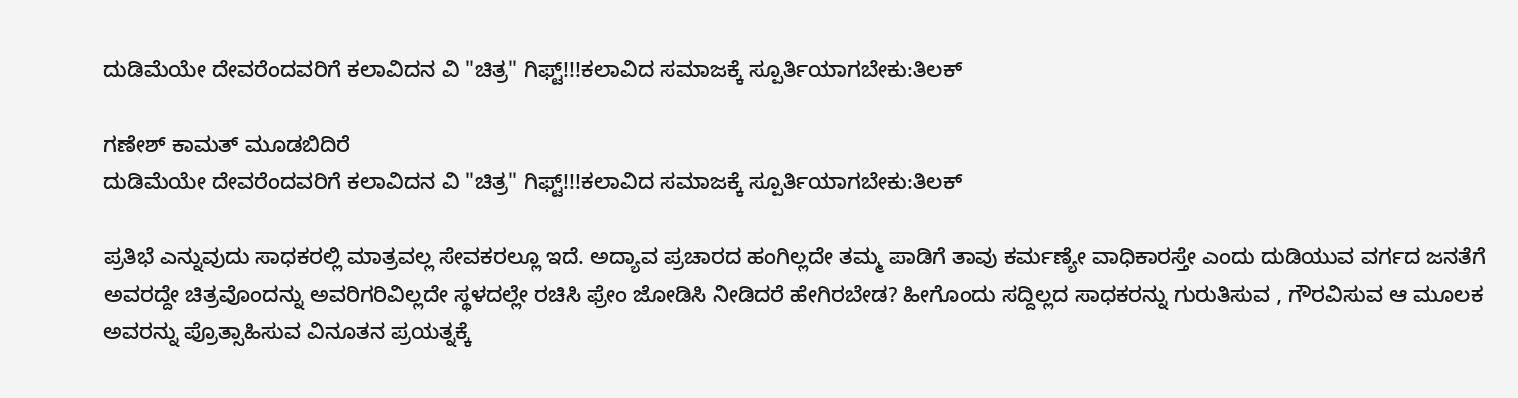ದುಡಿಮೆಯೇ ದೇವರೆಂದವರಿಗೆ ಕಲಾವಿದನ ವಿ "ಚಿತ್ರ" ಗಿಫ್ಟ್!!!ಕಲಾವಿದ ಸಮಾಜಕ್ಕೆ ಸ್ಪೂರ್ತಿಯಾಗಬೇಕು:ತಿಲಕ್

ಗಣೇಶ್ ಕಾಮತ್ ಮೂಡಬಿದಿರೆ
ದುಡಿಮೆಯೇ ದೇವರೆಂದವರಿಗೆ ಕಲಾವಿದನ ವಿ "ಚಿತ್ರ" ಗಿಫ್ಟ್!!!ಕಲಾವಿದ ಸಮಾಜಕ್ಕೆ ಸ್ಪೂರ್ತಿಯಾಗಬೇಕು:ತಿಲಕ್

ಪ್ರತಿಭೆ ಎನ್ನುವುದು ಸಾಧಕರಲ್ಲಿ ಮಾತ್ರವಲ್ಲ ಸೇವಕರಲ್ಲೂ ಇದೆ. ಅದ್ಯಾವ ಪ್ರಚಾರದ ಹಂಗಿಲ್ಲದೇ ತಮ್ಮ ಪಾಡಿಗೆ ತಾವು ಕರ್ಮಣ್ಯೇ ವಾಧಿಕಾರಸ್ತೇ ಎಂದು ದುಡಿಯುವ ವರ್ಗದ ಜನತೆಗೆ ಅವರದ್ದೇ ಚಿತ್ರವೊಂದನ್ನು ಅವರಿಗರಿವಿಲ್ಲದೇ ಸ್ಥಳದಲ್ಲೇ ರಚಿಸಿ ಫ್ರೇಂ ಜೋಡಿಸಿ ನೀಡಿದರೆ ಹೇಗಿರಬೇಡ? ಹೀಗೊಂದು ಸದ್ದಿಲ್ಲದ ಸಾಧಕರನ್ನು ಗುರುತಿಸುವ , ಗೌರವಿಸುವ ಆ ಮೂಲಕ ಅವರನ್ನು ಪ್ರೊತ್ಸಾಹಿಸುವ ವಿನೂತನ ಪ್ರಯತ್ನಕ್ಕೆ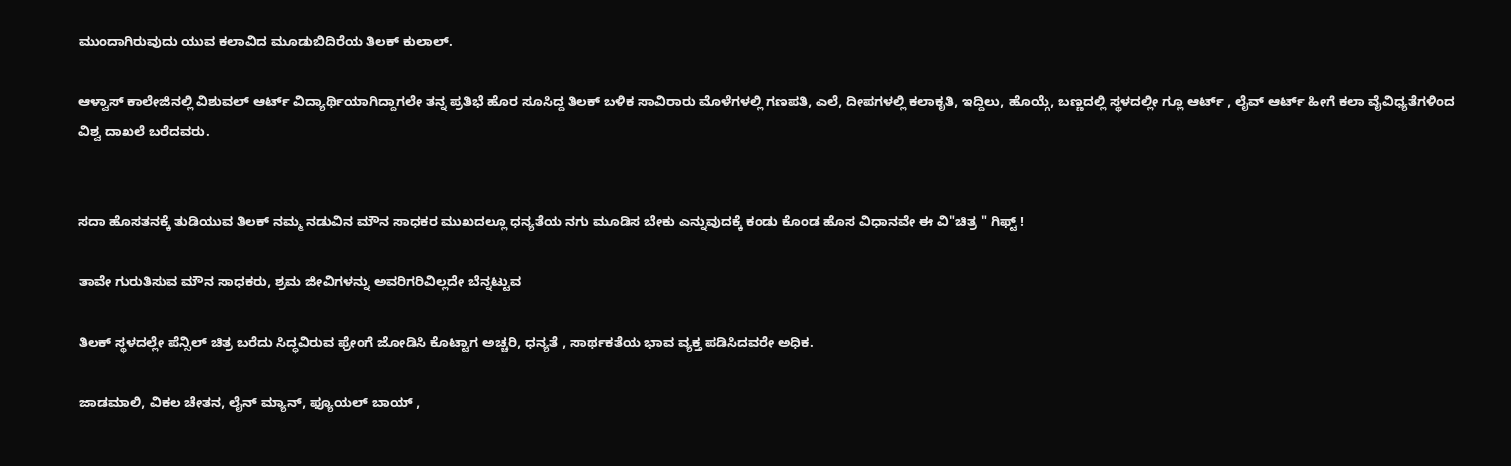ಮುಂದಾಗಿರುವುದು ಯುವ ಕಲಾವಿದ ಮೂಡುಬಿದಿರೆಯ ತಿಲಕ್ ಕುಲಾಲ್.

ಆಳ್ವಾಸ್ ಕಾಲೇಜಿನಲ್ಲಿ ವಿಶುವಲ್ ಆರ್ಟ್ ವಿದ್ಯಾರ್ಥಿಯಾಗಿದ್ದಾಗಲೇ ತನ್ನ ಪ್ರತಿಭೆ ಹೊರ ಸೂಸಿದ್ದ ತಿಲಕ್ ಬಳಿಕ ಸಾವಿರಾರು ಮೊಳೆಗಳಲ್ಲಿ ಗಣಪತಿ, ಎಲೆ, ದೀಪಗಳಲ್ಲಿ ಕಲಾಕೃತಿ, ಇದ್ದಿಲು, ಹೊಯ್ಗೆ, ಬಣ್ಣದಲ್ಲಿ ಸ್ಥಳದಲ್ಲೀ ಗ್ಲೂ ಆರ್ಟ್ , ಲೈವ್ ಆರ್ಟ್ ಹೀಗೆ ಕಲಾ ವೈವಿಧ್ಯತೆಗಳಿಂದ ವಿಶ್ವ ದಾಖಲೆ ಬರೆದವರು.


ಸದಾ ಹೊಸತನಕ್ಕೆ ತುಡಿಯುವ ತಿಲಕ್ ನಮ್ಮ ನಡುವಿನ ಮೌನ ಸಾಧಕರ ಮುಖದಲ್ಲೂ ಧನ್ಯತೆಯ ನಗು ಮೂಡಿಸ ಬೇಕು ಎನ್ನುವುದಕ್ಕೆ ಕಂಡು ಕೊಂಡ ಹೊಸ ವಿಧಾನವೇ ಈ ವಿ"ಚಿತ್ರ " ಗಿಫ್ಟ್ !

ತಾವೇ ಗುರುತಿಸುವ ಮೌನ ಸಾಧಕರು, ಶ್ರಮ ಜೀವಿಗಳನ್ನು ಅವರಿಗರಿವಿಲ್ಲದೇ ಬೆನ್ನಟ್ಟುವ

ತಿಲಕ್ ಸ್ಥಳದಲ್ಲೇ ಪೆನ್ಸಿಲ್ ಚಿತ್ರ ಬರೆದು ಸಿದ್ಧವಿರುವ ಫ್ರೇಂಗೆ ಜೋಡಿಸಿ ಕೊಟ್ಟಾಗ ಅಚ್ಚರಿ, ಧನ್ಯತೆ , ಸಾರ್ಥಕತೆಯ ಭಾವ ವ್ಯಕ್ತ ಪಡಿಸಿದವರೇ ಅಧಿಕ.

ಜಾಡಮಾಲಿ, ವಿಕಲ ಚೇತನ, ಲೈನ್ ಮ್ಯಾನ್, ಫ್ಯೂಯಲ್ ಬಾಯ್ ,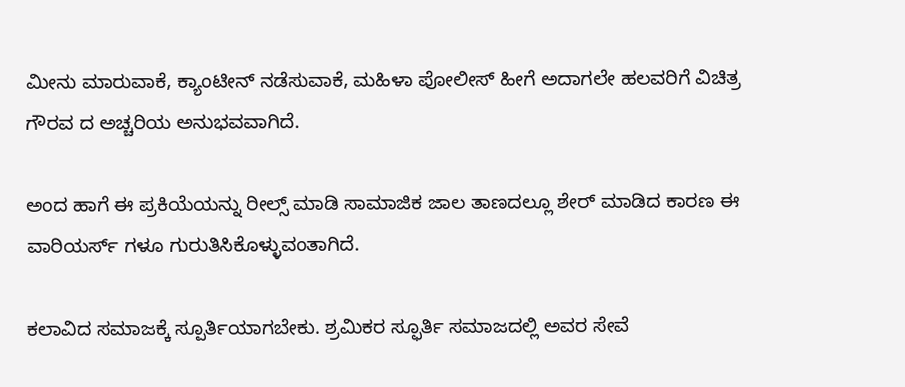ಮೀನು ಮಾರುವಾಕೆ, ಕ್ಯಾಂಟೀನ್ ನಡೆಸುವಾಕೆ, ಮಹಿಳಾ ಪೋಲೀಸ್ ಹೀಗೆ ಅದಾಗಲೇ ಹಲವರಿಗೆ ವಿಚಿತ್ರ ಗೌರವ ದ ಅಚ್ಚರಿಯ ಅನುಭವವಾಗಿದೆ.

ಅಂದ ಹಾಗೆ ಈ ಪ್ರಕಿಯೆಯನ್ನು ರೀಲ್ಸ್ ಮಾಡಿ ಸಾಮಾಜಿಕ ಜಾಲ ತಾಣದಲ್ಲೂ ಶೇರ್ ಮಾಡಿದ ಕಾರಣ ಈ ವಾರಿಯರ್ಸ್ ಗಳೂ ಗುರುತಿಸಿಕೊಳ್ಳುವಂತಾಗಿದೆ.

ಕಲಾವಿದ ಸಮಾಜಕ್ಕೆ ಸ್ಪೂರ್ತಿಯಾಗಬೇಕು. ಶ್ರಮಿಕರ ಸ್ಫೂರ್ತಿ ಸಮಾಜದಲ್ಲಿ ಅವರ ಸೇವೆ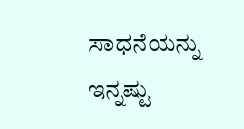ಸಾಧನೆಯನ್ನು ಇನ್ನಷ್ಟು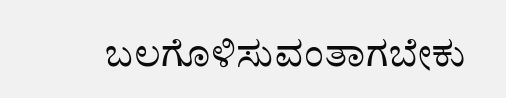ಬಲಗೊಳಿಸುವಂತಾಗಬೇಕು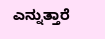ಎನ್ನುತ್ತಾರೆ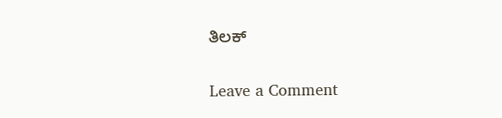ತಿಲಕ್

Leave a Comment